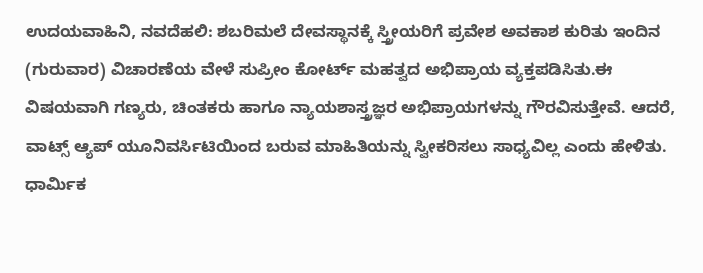ಉದಯವಾಹಿನಿ, ನವದೆಹಲಿ: ಶಬರಿಮಲೆ ದೇವಸ್ಥಾನಕ್ಕೆ ಸ್ತ್ರೀಯರಿಗೆ ಪ್ರವೇಶ ಅವಕಾಶ ಕುರಿತು ಇಂದಿನ (ಗುರುವಾರ) ವಿಚಾರಣೆಯ ವೇಳೆ ಸುಪ್ರೀಂ ಕೋರ್ಟ್ ಮಹತ್ವದ ಅಭಿಪ್ರಾಯ ವ್ಯಕ್ತಪಡಿಸಿತು.ಈ ವಿಷಯವಾಗಿ ಗಣ್ಯರು, ಚಿಂತಕರು ಹಾಗೂ ನ್ಯಾಯಶಾಸ್ತ್ರಜ್ಞರ ಅಭಿಪ್ರಾಯಗಳನ್ನು ಗೌರವಿಸುತ್ತೇವೆ. ಆದರೆ, ವಾಟ್ಸ್ ಆ್ಯಪ್ ಯೂನಿವರ್ಸಿಟಿಯಿಂದ ಬರುವ ಮಾಹಿತಿಯನ್ನು ಸ್ವೀಕರಿಸಲು ಸಾಧ್ಯವಿಲ್ಲ ಎಂದು ಹೇಳಿತು.
ಧಾರ್ಮಿಕ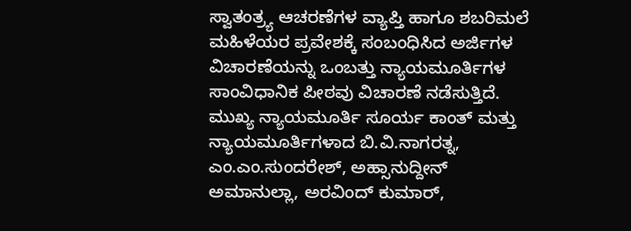ಸ್ವಾತಂತ್ರ್ಯ ಆಚರಣೆಗಳ ವ್ಯಾಪ್ತಿ ಹಾಗೂ ಶಬರಿಮಲೆ ಮಹಿಳೆಯರ ಪ್ರವೇಶಕ್ಕೆ ಸಂಬಂಧಿಸಿದ ಅರ್ಜಿಗಳ ವಿಚಾರಣೆಯನ್ನು ಒಂಬತ್ತು ನ್ಯಾಯಮೂರ್ತಿಗಳ ಸಾಂವಿಧಾನಿಕ ಪೀಠವು ವಿಚಾರಣೆ ನಡೆಸುತ್ತಿದೆ.
ಮುಖ್ಯ ನ್ಯಾಯಮೂರ್ತಿ ಸೂರ್ಯ ಕಾಂತ್ ಮತ್ತು ನ್ಯಾಯಮೂರ್ತಿಗಳಾದ ಬಿ.ವಿ.ನಾಗರತ್ನ, ಎಂ.ಎಂ.ಸುಂದರೇಶ್, ಅಹ್ಸಾನುದ್ದೀನ್ ಅಮಾನುಲ್ಲಾ, ಅರವಿಂದ್ ಕುಮಾರ್,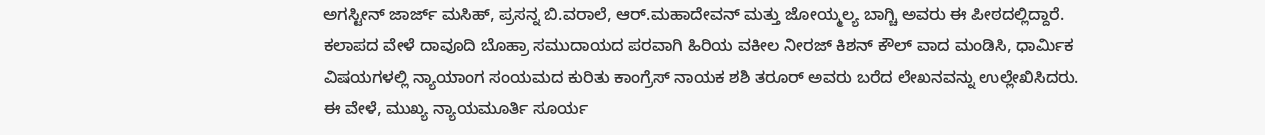ಅಗಸ್ಟೀನ್ ಜಾರ್ಜ್ ಮಸಿಹ್, ಪ್ರಸನ್ನ ಬಿ.ವರಾಲೆ, ಆರ್.ಮಹಾದೇವನ್ ಮತ್ತು ಜೋಯ್ಮಲ್ಯ ಬಾಗ್ಚಿ ಅವರು ಈ ಪೀಠದಲ್ಲಿದ್ದಾರೆ.
ಕಲಾಪದ ವೇಳೆ ದಾವೂದಿ ಬೊಹ್ರಾ ಸಮುದಾಯದ ಪರವಾಗಿ ಹಿರಿಯ ವಕೀಲ ನೀರಜ್ ಕಿಶನ್ ಕೌಲ್ ವಾದ ಮಂಡಿಸಿ, ಧಾರ್ಮಿಕ ವಿಷಯಗಳಲ್ಲಿ ನ್ಯಾಯಾಂಗ ಸಂಯಮದ ಕುರಿತು ಕಾಂಗ್ರೆಸ್ ನಾಯಕ ಶಶಿ ತರೂರ್ ಅವರು ಬರೆದ ಲೇಖನವನ್ನು ಉಲ್ಲೇಖಿಸಿದರು.
ಈ ವೇಳೆ, ಮುಖ್ಯ ನ್ಯಾಯಮೂರ್ತಿ ಸೂರ್ಯ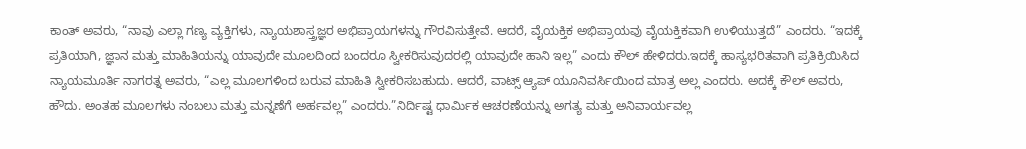ಕಾಂತ್ ಅವರು, “ನಾವು ಎಲ್ಲಾ ಗಣ್ಯ ವ್ಯಕ್ತಿಗಳು, ನ್ಯಾಯಶಾಸ್ತ್ರಜ್ಞರ ಅಭಿಪ್ರಾಯಗಳನ್ನು ಗೌರವಿಸುತ್ತೇವೆ. ಆದರೆ, ವೈಯಕ್ತಿಕ ಅಭಿಪ್ರಾಯವು ವೈಯಕ್ತಿಕವಾಗಿ ಉಳಿಯುತ್ತದೆ” ಎಂದರು. “ಇದಕ್ಕೆ ಪ್ರತಿಯಾಗಿ, ಜ್ಞಾನ ಮತ್ತು ಮಾಹಿತಿಯನ್ನು ಯಾವುದೇ ಮೂಲದಿಂದ ಬಂದರೂ ಸ್ವೀಕರಿಸುವುದರಲ್ಲಿ ಯಾವುದೇ ಹಾನಿ ಇಲ್ಲ” ಎಂದು ಕೌಲ್ ಹೇಳಿದರು.ಇದಕ್ಕೆ ಹಾಸ್ಯಭರಿತವಾಗಿ ಪ್ರತಿಕ್ರಿಯಿಸಿದ ನ್ಯಾಯಮೂರ್ತಿ ನಾಗರತ್ನ ಅವರು, “ಎಲ್ಲ ಮೂಲಗಳಿಂದ ಬರುವ ಮಾಹಿತಿ ಸ್ವೀಕರಿಸಬಹುದು. ಆದರೆ, ವಾಟ್ಸ್ ಆ್ಯಪ್ ಯೂನಿವರ್ಸಿಯಿಂದ ಮಾತ್ರ ಅಲ್ಲ ಎಂದರು. ಅದಕ್ಕೆ ಕೌಲ್ ಅವರು, ಹೌದು. ಅಂತಹ ಮೂಲಗಳು ನಂಬಲು ಮತ್ತು ಮನ್ನಣೆಗೆ ಅರ್ಹವಲ್ಲ” ಎಂದರು.”ನಿರ್ದಿಷ್ಟ ಧಾರ್ಮಿಕ ಆಚರಣೆಯನ್ನು ಅಗತ್ಯ ಮತ್ತು ಅನಿವಾರ್ಯವಲ್ಲ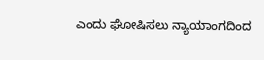ಎಂದು ಘೋಷಿಸಲು ನ್ಯಾಯಾಂಗದಿಂದ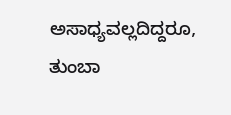ಅಸಾಧ್ಯವಲ್ಲದಿದ್ದರೂ, ತುಂಬಾ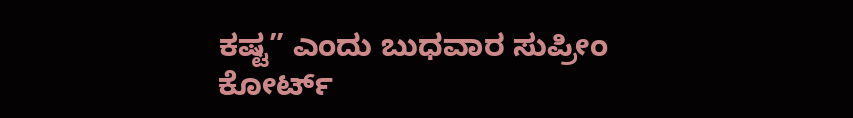ಕಷ್ಟ” ಎಂದು ಬುಧವಾರ ಸುಪ್ರೀಂ ಕೋರ್ಟ್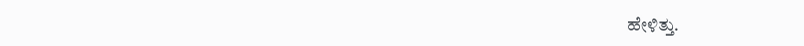ಹೇಳಿತ್ತು.